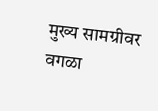मुख्य सामग्रीवर वगळा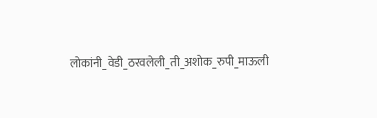लोकांनी_वेडी_ठरवलेली_ती_अशोक_रुपी_माऊली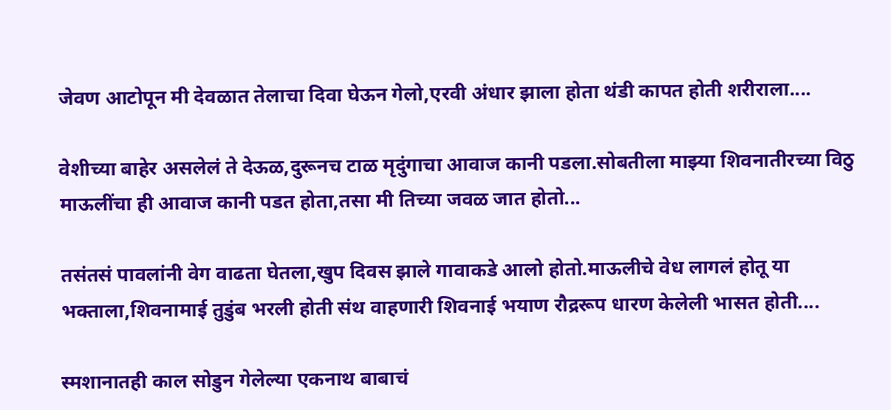जेवण आटोपून मी देवळात तेलाचा दिवा घेऊन गेलो,एरवी अंधार झाला होता थंडी कापत होती शरीराला....

वेशीच्या बाहेर असलेलं ते देऊळ,दुरूनच टाळ मृदुंगाचा आवाज कानी पडला.सोबतीला माझ्या शिवनातीरच्या विठु माऊलींचा ही आवाज कानी पडत होता,तसा मी तिच्या जवळ जात होतो...

तसंतसं पावलांनी वेग वाढता घेतला,खुप दिवस झाले गावाकडे आलो होतो.माऊलीचे वेध लागलं होतू या भक्ताला,शिवनामाई तुडुंब भरली होती संथ वाहणारी शिवनाई भयाण रौद्ररूप धारण केलेली भासत होती....

स्मशानातही काल सोडुन गेलेल्या एकनाथ बाबाचं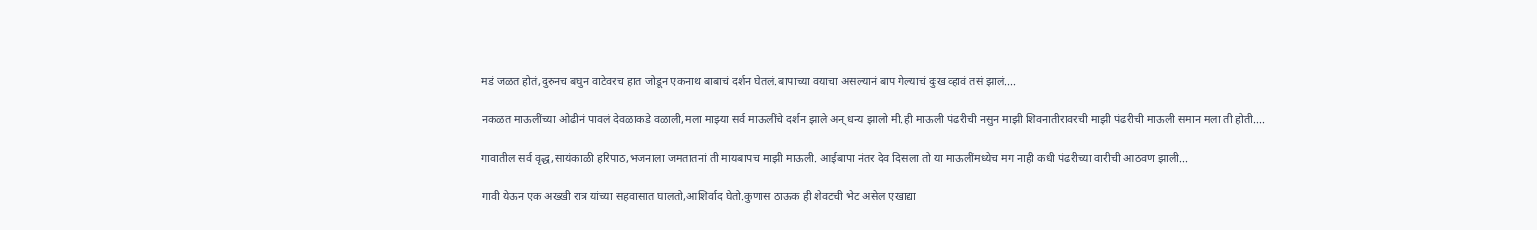मडं जळत होतं,दुरुनच बघुन वाटेवरच हात जोडून एकनाथ बाबाचं दर्शन घेतलं.बापाच्या वयाचा असल्यानं बाप गेल्याचं दुःख व्हावं तसं झालं....

नकळत माऊलींच्या ओढीनं पावलं देवळाकडे वळाली,मला माझ्या सर्व माऊलींचे दर्शन झाले अन् धन्य झालो मी.ही माऊली पंढरीची नसुन माझी शिवनातीरावरची माझी पंढरीची माऊली समान मला ती होती....

गावातील सर्व वृद्ध,सायंकाळी हरिपाठ,भजनाला जमतातनां ती मायबापच माझी माऊली. आईबापा नंतर देव दिसला तो या माऊलींमध्येच मग नाही कधी पंढरीच्या वारीची आठवण झाली...

गावी येऊन एक अख्खी रात्र यांच्या सहवासात घालतो,आशिर्वाद घेतो.कुणास ठाऊक ही शेवटची भेट असेल एखाद्या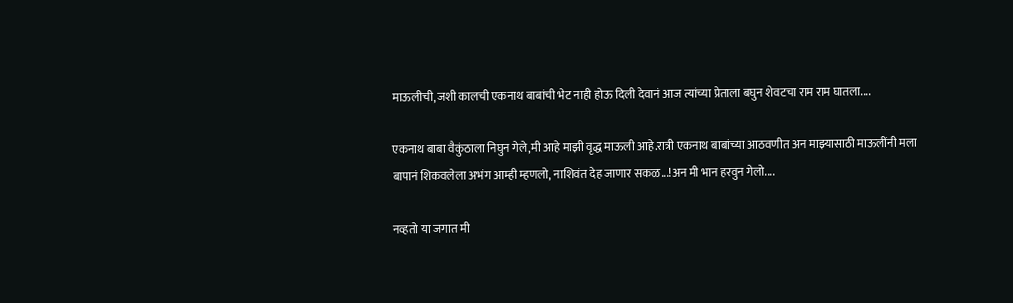माऊलीची,जशी कालची एकनाथ बाबांची भेट नाही होऊ दिली देवानं आज त्यांच्या प्रेताला बघुन शेवटचा राम राम घातला....

एकनाथ बाबा वैकुंठाला निघुन गेले,मी आहे माझी वृद्ध माऊली आहे.रात्री एकनाथ बाबांच्या आठवणीत अन माझ्यासाठी माऊलींनी मला बापानं शिकवलेला अभंग आम्ही म्हणलो, नाशिवंत देह जाणार सकळ...!अन मी भान हरवुन गेलो....

नव्हतो या जगात मी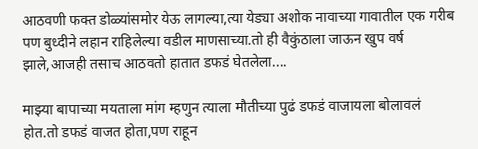आठवणी फक्त डोळ्यांसमोर येऊ लागल्या,त्या येड्या अशोक नावाच्या गावातील एक गरीब पण बुध्दीने लहान राहिलेल्या वडील माणसाच्या.तो ही वैकुंठाला जाऊन खुप वर्ष झाले,आजही तसाच आठवतो हातात डफडं घेतलेला....

माझ्या बापाच्या मयताला मांग म्हणुन त्याला मौतीच्या पुढं डफडं वाजायला बोलावलं होत.तो डफडं वाजत होता,पण राहून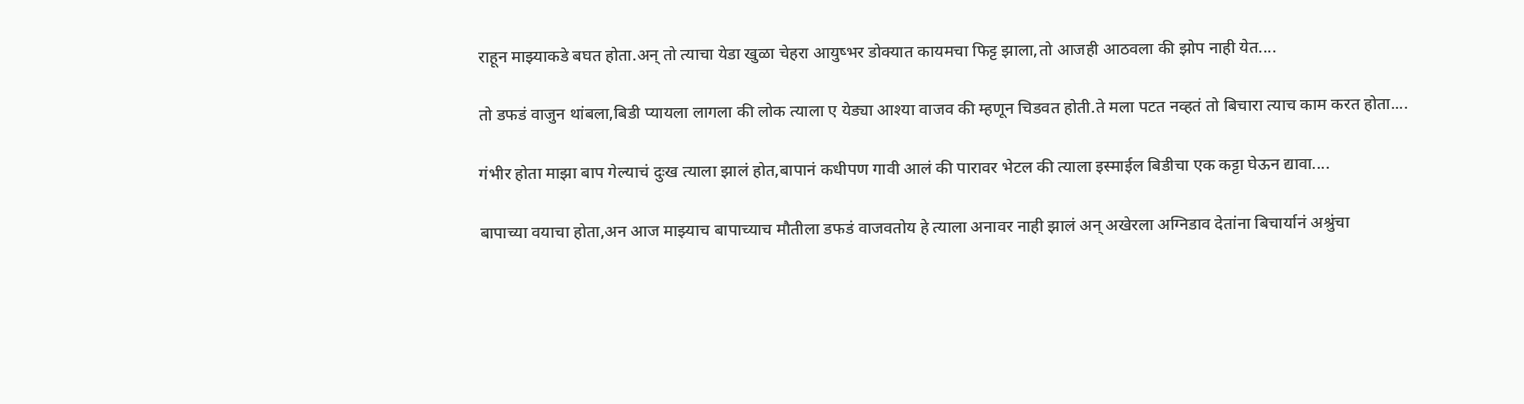राहून माझ्याकडे बघत होता.अन् तो त्याचा येडा खुळा चेहरा आयुष्भर डोक्यात कायमचा फिट्ट झाला,तो आजही आठवला की झोप नाही येत....

तो डफडं वाजुन थांबला,बिडी प्यायला लागला की लोक त्याला ए येड्या आश्या वाजव की म्हणून चिडवत होती.ते मला पटत नव्हतं तो बिचारा त्याच काम करत होता....

गंभीर होता माझा बाप गेल्याचं दुःख त्याला झालं होत,बापानं कधीपण गावी आलं की पारावर भेटल की त्याला इस्माईल बिडीचा एक कट्टा घेऊन द्यावा....

बापाच्या वयाचा होता,अन आज माझ्याच बापाच्याच मौतीला डफडं वाजवतोय हे त्याला अनावर नाही झालं अन् अखेरला अग्निडाव देतांना बिचार्यानं अश्रुंचा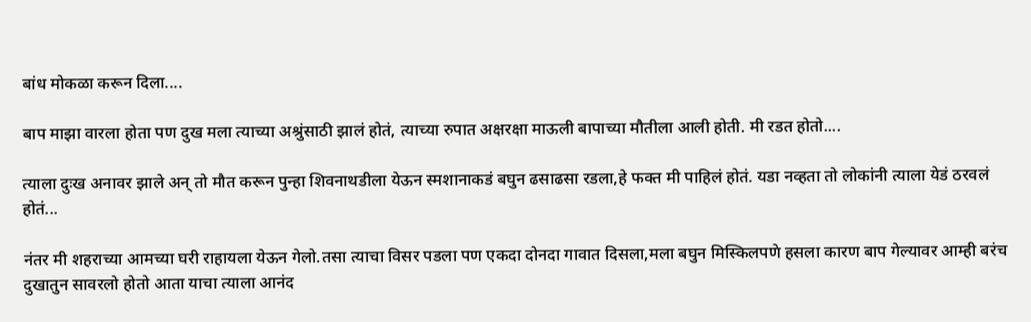बांध मोकळा करून दिला....

बाप माझा वारला होता पण दुख मला त्याच्या अश्रुंसाठी झालं होतं, त्याच्या रुपात अक्षरक्षा माऊली बापाच्या मौतीला आली होती. मी रडत होतो....

त्याला दुःख अनावर झाले अन् तो मौत करून पुन्हा शिवनाथडीला येऊन स्मशानाकडं बघुन ढसाढसा रडला,हे फक्त मी पाहिलं होतं. यडा नव्हता तो लोकांनी त्याला येडं ठरवलं होतं...

नंतर मी शहराच्या आमच्या घरी राहायला येऊन गेलो.तसा त्याचा विसर पडला पण एकदा दोनदा गावात दिसला,मला बघुन मिस्किलपणे हसला कारण बाप गेल्यावर आम्ही बरंच दुखातुन सावरलो होतो आता याचा त्याला आनंद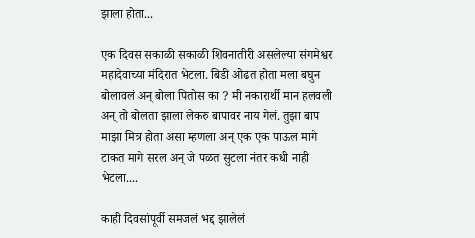झाला होता...

एक दिवस सकाळी सकाळी शिवनातीरी असलेल्या संगमेश्वर महादेवाच्या मंदिरात भेटला. बिडी ओढत होता मला बघुन बोलावलं अन् बोला पितोस का ? मी नकारार्थी मान हलवली अन् तो बोलता झाला लेकरु बापावर नाय गेलं. तुझा बाप माझा मित्र होता असा म्हणला अन् एक एक पाऊल मागे टाकत मागे सरल अन् जे पळत सुटला नंतर कधी नाही भेटला....

काही दिवसांपूर्वी समजलं भद्द झालेलं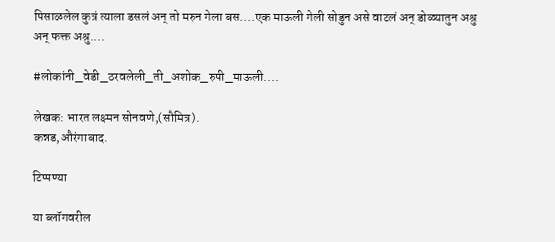पिसाळलेल कुत्रं त्याला डसलं अन् तो मरुन गेला बस....एक माऊली गेली सोडुन असे वाटलं अन् डोळ्यातुन अश्रु अन् फक्त अश्रु....

#लोकांनी_वेडी_ठरवलेली_ती_अशोक_रुपी_माऊली....

लेखक: भारत लक्ष्मन सोनवणे,(सौमित्र).
कन्नड,औरंगाबाद.

टिप्पण्या

या ब्लॉगवरील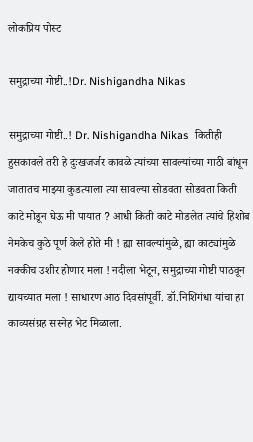लोकप्रिय पोस्ट

समुद्राच्या गोष्टी..!Dr. Nishigandha Nikas

समुद्राच्या गोष्टी..! Dr. Nishigandha Nikas  कितीही हुसकावले तरी हे दुःखजर्जर कावळे त्यांच्या सावल्यांच्या गाठी बांधून जातातच माझ्या कुडत्याला त्या सावल्या सोडवता सोडवता किती काटे मोडून घेऊ मी पायात ? आधी किती काटे मोडलेत त्यांचे हिशोब नेमकेच कुठे पूर्ण केले होते मी ! ह्या सावल्यांमुळे, ह्या काट्यांमुळे नक्कीच उशीर होणार मला ! नदीला भेटून, समुद्राच्या गोष्टी पाठवून द्यायच्यात मला ! साधारण आठ दिवसांपूर्वी. डॉ.निशिगंधा यांचा हा काव्यसंग्रह सस्नेह भेट मिळाला.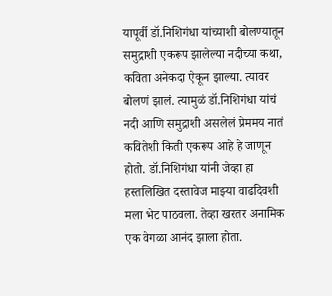यापूर्वी डॉ.निशिगंधा यांच्याशी बोलण्यातून समुद्राशी एकरूप झालेल्या नदीच्या कथा, कविता अनेकदा ऐकून झाल्या. त्यावर बोलणं झालं. त्यामुळं डॉ.निशिगंधा यांचं नदी आणि समुद्राशी असलेलं प्रेममय नातं कवितेशी किती एकरूप आहे हे जाणून होतो. डॉ.निशिगंधा यांनी जेव्हा हा हस्तलिखित दस्तावेज माझ्या वाढदिवशी मला भेट पाठवला. तेव्हा खरतर अनामिक एक वेगळा आनंद झाला होता.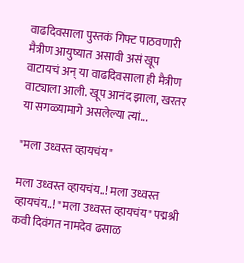वाढदिवसाला पुस्तकं गिफ्ट पाठवणारी मैत्रीण आयुष्यात असावी असं खूप वाटायचं अन् या वाढदिवसाला ही मैत्रीण वाट्याला आली. खूप आनंद झाला, खरतर या सगळ्यामागे असलेल्या त्यां...

"मला उध्वस्त व्हायचंय"

मला उध्वस्त व्हायचंय..! मला उध्वस्त व्हायचंय..! "मला उध्वस्त व्हायचंय" पद्मश्री कवी दिवंगत नामदेव ढसाळ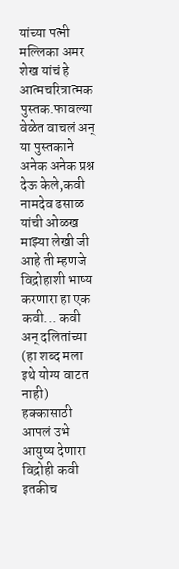यांच्या पत्नी मल्लिका अमर शेख यांचं हे आत्मचरित्रात्मक पुस्तक.फावल्या वेळेत वाचलं अन् या पुस्तकाने अनेक अनेक प्रश्न देऊ केले,कवी नामदेव ढसाळ यांची ओळख माझ्या लेखी जी आहे ती म्हणजे विद्रोहाशी भाष्य करणारा हा एक कवी... कवी अन् दलितांच्या (हा शब्द मला इथे योग्य वाटत नाही) हक्कासाठी आपलं उभे आयुष्य देणारा विद्रोही कवी इतकीच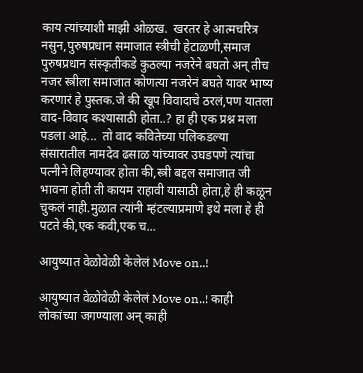काय त्यांच्याशी माझी ओळख.  खरतर हे आत्मचरित्र नसुन,पुरुषप्रधान समाजात स्त्रीची हेटाळणी,समाज पुरुषप्रधान संस्कृतीकडे कुठल्या नजरेने बघतो अन् तीच नजर स्त्रीला समाजात कोणत्या नजरेनं बघते यावर भाष्य करणारं हे पुस्तक.जे की खूप विवादाचे ठरलं,पण यातला वाद-विवाद कश्यासाठी होता..? हा ही एक प्रश्न मला पडला आहे...  तो वाद कवितेच्या पलिकडल्या संसारातील नामदेव ढसाळ यांच्यावर उघडपणे त्यांचा पत्नीने लिहण्यावर होता की,स्त्री बद्दल समाजात जी भावना होती ती कायम राहावी यासाठी होता,हे ही कळून चुकलं नाही.मुळात त्यांनी म्हंटल्याप्रमाणे इथे मला हे ही पटते की,एक कवी,एक च...

आयुष्यात वेळोवेळी केलेलं Move on..!

आयुष्यात वेळोवेळी केलेलं Move on..! काही लोकांच्या जगण्याला अन् काही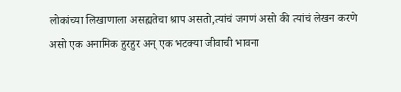लोकांच्या लिखाणाला असह्यतेचा श्राप असतो,त्यांचं जगणं असो की त्यांचं लेखन करणे असो एक अनामिक हुरहुर अन् एक भटक्या जीवाची भावना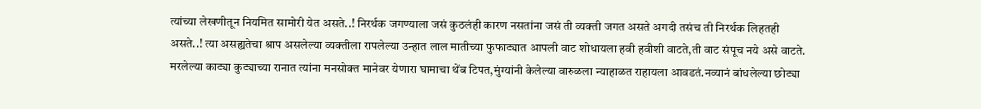त्यांच्या लेखणीतून नियमित सामोरी येत असते..! निरर्थक जगण्याला जसं कुठलंही कारण नसतांना जसं ती व्यक्ती जगत असते अगदी तसंच ती निरर्थक लिहतही असते..! त्या असह्यतेचा श्राप असलेल्या व्यक्तीला रापलेल्या उन्हात लाल मातीच्या फुफाट्यात आपली वाट शोधायला हवी हवीशी वाटते,ती वाट संपूच नये असे वाटते. मरलेल्या काट्या कुट्याच्या रानात त्यांना मनसोक्त मानेवर येणारा घामाचा थेंब टिपत,मुंग्यांनी केलेल्या वारुळला न्याहाळत राहायला आवडतं.नव्यानं बांधलेल्या छोट्या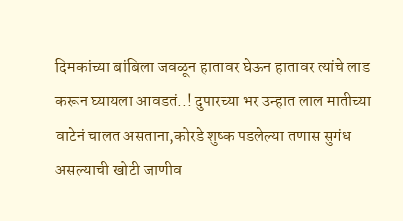दिमकांच्या बांबिला जवळून हातावर घेऊन हातावर त्यांचे लाड करून घ्यायला आवडतं..! दुपारच्या भर उन्हात लाल मातीच्या वाटेनं चालत असताना,कोरडे शुष्क पडलेल्या तणास सुगंध असल्याची खोटी जाणीव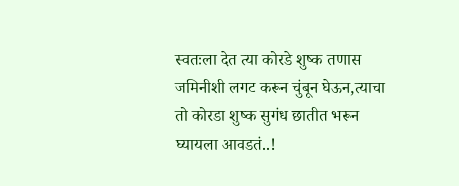स्वतःला देत त्या कोरडे शुष्क तणास जमिनीशी लगट करून चुंबून घेऊन,त्याचा तो कोरडा शुष्क सुगंध छातीत भरून घ्यायला आवडतं..!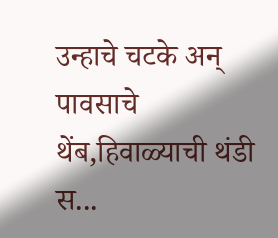उन्हाचे चटके अन् पावसाचे थेंब,हिवाळ्याची थंडी स...